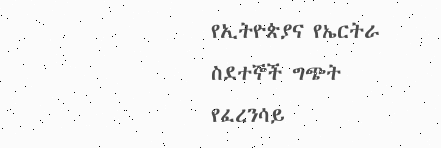የኢትዮጵያና የኤርትራ ስደተኞች ግጭት
የፈረንሳይ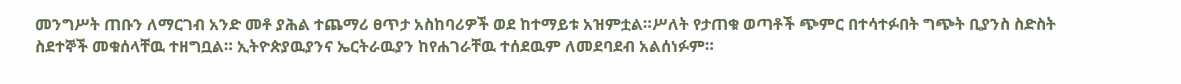መንግሥት ጠቡን ለማርገብ አንድ መቶ ያሕል ተጨማሪ ፀጥታ አስከባሪዎች ወደ ከተማይቱ አዝምቷል።ሥለት የታጠቁ ወጣቶች ጭምር በተሳተፉበት ግጭት ቢያንስ ስድስት ስደተኞች መቁሰላቸዉ ተዘግቧል። ኢትዮጵያዉያንና ኤርትራዉያን ከየሐገራቸዉ ተሰደዉም ለመደባደብ አልሰነፉም።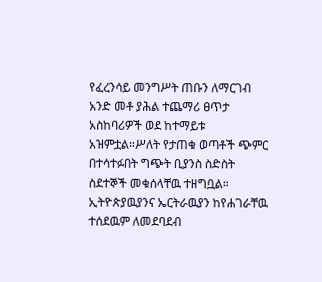የፈረንሳይ መንግሥት ጠቡን ለማርገብ አንድ መቶ ያሕል ተጨማሪ ፀጥታ አስከባሪዎች ወደ ከተማይቱ አዝምቷል።ሥለት የታጠቁ ወጣቶች ጭምር በተሳተፉበት ግጭት ቢያንስ ስድስት ስደተኞች መቁሰላቸዉ ተዘግቧል። ኢትዮጵያዉያንና ኤርትራዉያን ከየሐገራቸዉ ተሰደዉም ለመደባደብ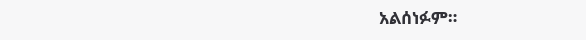አልሰነፉም።